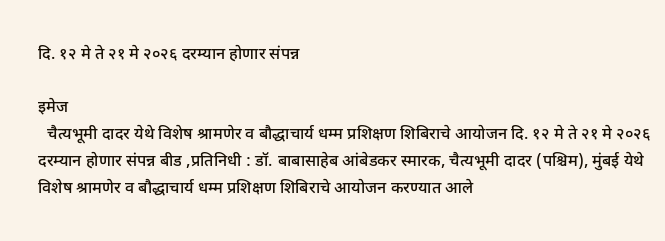दि. १२ मे ते २१ मे २०२६ दरम्यान होणार संपन्न

इमेज
  चैत्यभूमी दादर येथे विशेष श्रामणेर व बौद्धाचार्य धम्म प्रशिक्षण शिबिराचे आयोजन दि. १२ मे ते २१ मे २०२६ दरम्यान होणार संपन्न बीड ,प्रतिनिधी : डॉ. बाबासाहेब आंबेडकर स्मारक, चैत्यभूमी दादर (पश्चिम), मुंबई येथे विशेष श्रामणेर व बौद्धाचार्य धम्म प्रशिक्षण शिबिराचे आयोजन करण्यात आले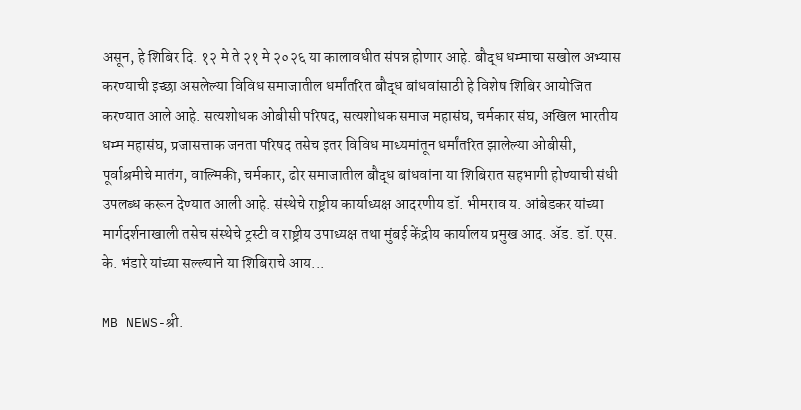असून, हे शिबिर दि. १२ मे ते २१ मे २०२६ या कालावधीत संपन्न होणार आहे. बौद्ध धम्माचा सखोल अभ्यास करण्याची इच्छा असलेल्या विविध समाजातील धर्मांतरित बौद्ध बांधवांसाठी हे विशेष शिबिर आयोजित करण्यात आले आहे. सत्यशोधक ओबीसी परिषद, सत्यशोधक समाज महासंघ, चर्मकार संघ, अखिल भारतीय धम्म महासंघ, प्रजासत्ताक जनता परिषद तसेच इतर विविध माध्यमांतून धर्मांतरित झालेल्या ओबीसी, पूर्वाश्रमीचे मातंग, वाल्मिकी, चर्मकार, ढोर समाजातील बौद्ध बांधवांना या शिबिरात सहभागी होण्याची संधी उपलब्ध करून देण्यात आली आहे. संस्थेचे राष्ट्रीय कार्याध्यक्ष आदरणीय डॉ. भीमराव य. आंबेडकर यांच्या मार्गदर्शनाखाली तसेच संस्थेचे ट्रस्टी व राष्ट्रीय उपाध्यक्ष तथा मुंबई केंद्रीय कार्यालय प्रमुख आद. ॲड. डॉ. एस. के. भंडारे यांच्या सल्ल्याने या शिबिराचे आय...

MB NEWS-श्री.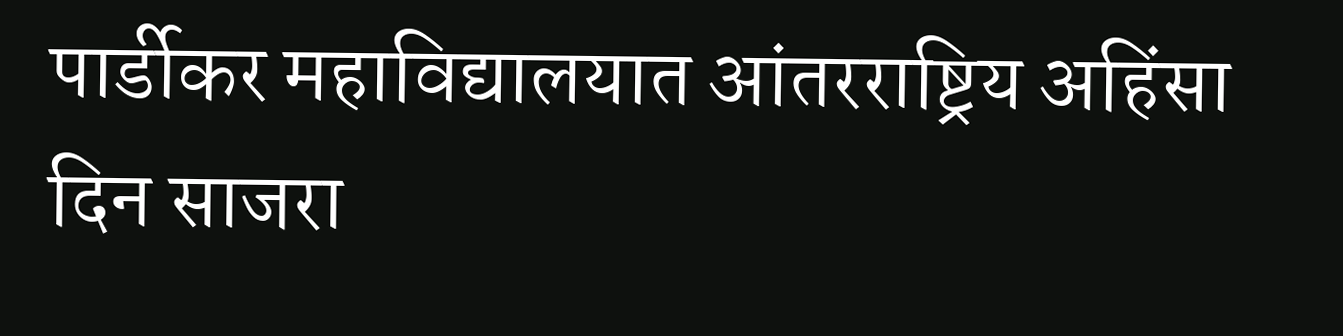पार्डीकर महाविद्यालयात आंतरराष्ट्रिय अहिंसा दिन साजरा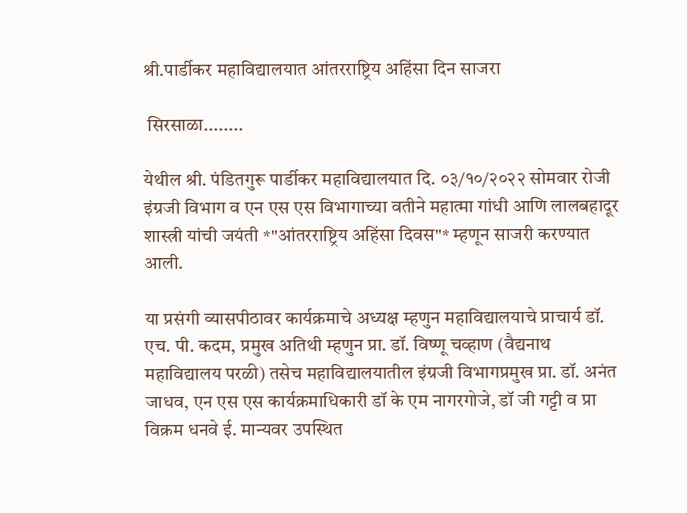श्री.पार्डीकर महाविद्यालयात आंतरराष्ट्रिय अहिंसा दिन साजरा

 सिरसाळा........

येथील श्री. पंडितगुरू पार्डीकर महाविद्यालयात दि. ०३/१०/२०२२ सोमवार रोजी इंग्रजी विभाग व एन एस एस विभागाच्या वतीने महात्मा गांधी आणि लालबहादूर शास्त्री यांची जयंती *"आंतरराष्ट्रिय अहिंसा दिवस"* म्हणून साजरी करण्यात आली.

या प्रसंगी व्यासपीठावर कार्यक्रमाचे अध्यक्ष म्हणुन महाविद्यालयाचे प्राचार्य डॉ. एच. पी. कदम, प्रमुख अतिथी म्हणुन प्रा. डॉ. विष्णू चव्हाण (वैद्यनाथ महाविद्यालय परळी) तसेच महाविद्यालयातील इंग्रजी विभागप्रमुख प्रा. डॉ. अनंत जाधव, एन एस एस कार्यक्रमाधिकारी डॉ के एम नागरगोजे, डॉ जी गट्टी व प्रा विक्रम धनवे ई. मान्यवर उपस्थित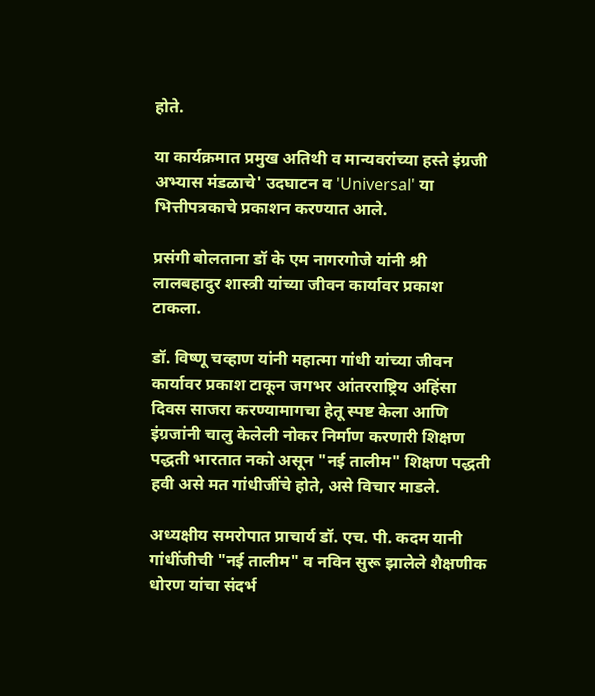होते.

या कार्यक्रमात प्रमुख अतिथी व मान्यवरांच्या हस्ते इंग्रजी अभ्यास मंडळाचे' उदघाटन व 'Universal' या भित्तीपत्रकाचे प्रकाशन करण्यात आले.

प्रसंगी बोलताना डॉ के एम नागरगोजे यांनी श्री लालबहादुर शास्त्री यांच्या जीवन कार्यावर प्रकाश टाकला.

डॉ. विष्णू चव्हाण यांनी महात्मा गांधी यांच्या जीवन कार्यावर प्रकाश टाकून जगभर आंतरराष्ट्रिय अहिंसा दिवस साजरा करण्यामागचा हेतू स्पष्ट केला आणि इंग्रजांनी चालु केलेली नोकर निर्माण करणारी शिक्षण पद्धती भारतात नको असून "नई तालीम" शिक्षण पद्धती हवी असे मत गांधीजींचे होते, असे विचार माडले.

अध्यक्षीय समरोपात प्राचार्य डॉ. एच. पी. कदम यानी गांधींजीची "नई तालीम" व नविन सुरू झालेले शैक्षणीक धोरण यांचा संदर्भ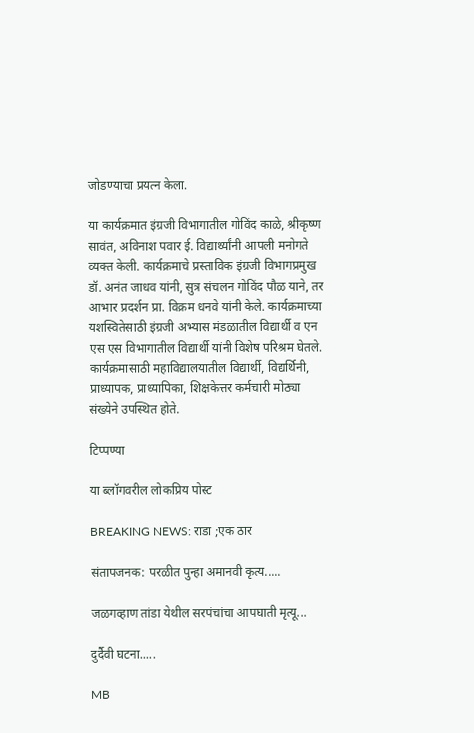जोडण्याचा प्रयत्न केला.

या कार्यक्रमात इंग्रजी विभागातील गोविंद काळे, श्रीकृष्ण सावंत, अविनाश पवार ई. विद्यार्थ्यांनी आपली मनोगते व्यक्त केली. कार्यक्रमाचे प्रस्ताविक इंग्रजी विभागप्रमुख डॉ. अनंत जाधव यांनी, सुत्र संचलन गोविंद पौळ याने, तर आभार प्रदर्शन प्रा. विक्रम धनवे यांनी केले. कार्यक्रमाच्या यशस्वितेसाठी इंग्रजी अभ्यास मंडळातील विद्यार्थी व एन एस एस विभागातील विद्यार्थी यांनी विशेष परिश्रम घेतले. कार्यक्रमासाठी महाविद्यालयातील विद्यार्थी, विद्यर्थिनी, प्राध्यापक, प्राध्यापिका, शिक्षकेत्तर कर्मचारी मोठ्या संख्येने उपस्थित होते.

टिप्पण्या

या ब्लॉगवरील लोकप्रिय पोस्ट

BREAKING NEWS: राडा ;एक ठार

संतापजनक: परळीत पुन्हा अमानवी कृत्य.....

जळगव्हाण तांडा येथील सरपंचांचा आपघाती मृत्यू...

दुर्दैवी घटना.....

MB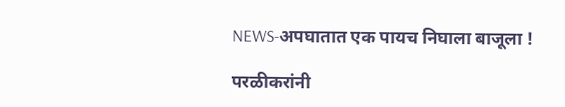NEWS-अपघातात एक पायच निघाला बाजूला !

परळीकरांनी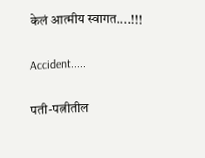केलं आत्मीय स्वागत....!!!

Accident.....

पती-पत्नीतील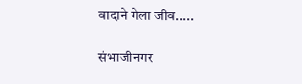वादाने गेला जीव.....

संभाजीनगर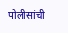पोलीसांची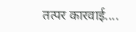तत्पर कारवाई....